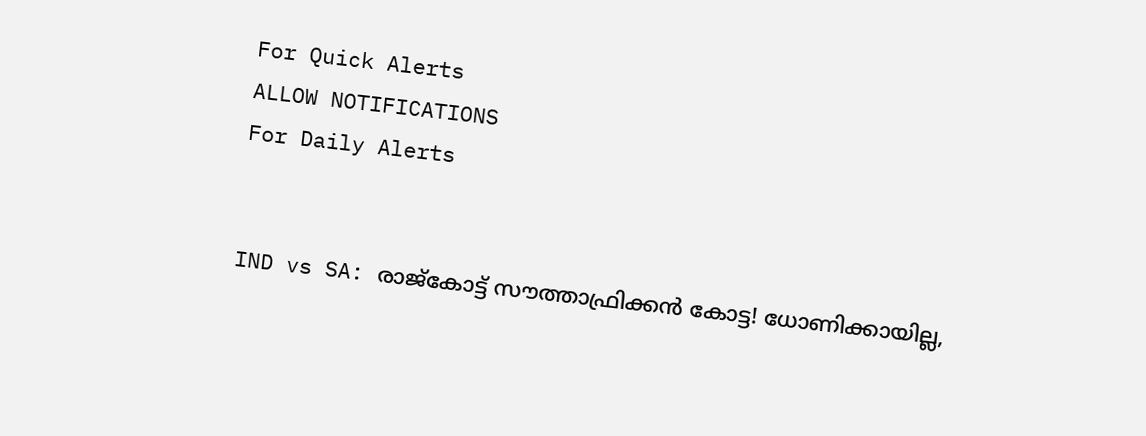For Quick Alerts
ALLOW NOTIFICATIONS
For Daily Alerts


IND vs SA: രാജ്കോട്ട് സൗത്താഫ്രിക്കന്‍ കോട്ട! ധോണിക്കായില്ല,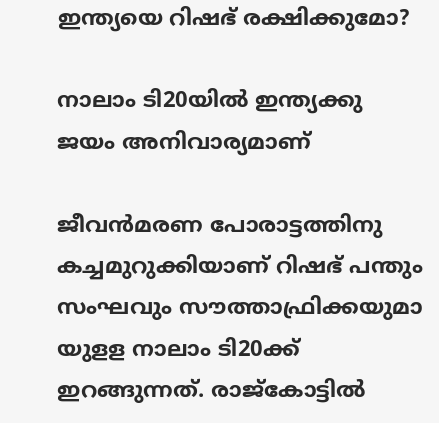ഇന്ത്യയെ റിഷഭ് രക്ഷിക്കുമോ?

നാലാം ടി20യില്‍ ഇന്ത്യക്കു ജയം അനിവാര്യമാണ്

ജീവന്‍മരണ പോരാട്ടത്തിനു കച്ചമുറുക്കിയാണ് റിഷഭ് പന്തും സംഘവും സൗത്താഫ്രിക്കയുമാ യുളള നാലാം ടി20ക്ക് ഇറങ്ങുന്നത്. രാജ്‌കോട്ടില്‍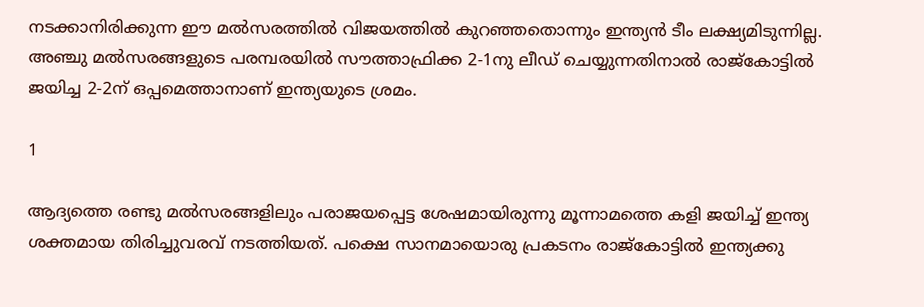നടക്കാനിരിക്കുന്ന ഈ മല്‍സരത്തില്‍ വിജയത്തില്‍ കുറഞ്ഞതൊന്നും ഇന്ത്യന്‍ ടീം ലക്ഷ്യമിടുന്നില്ല. അഞ്ചു മല്‍സരങ്ങളുടെ പരമ്പരയില്‍ സൗത്താഫ്രിക്ക 2-1നു ലീഡ് ചെയ്യുന്നതിനാല്‍ രാജ്‌കോട്ടില്‍ ജയിച്ച 2-2ന് ഒപ്പമെത്താനാണ് ഇന്ത്യയുടെ ശ്രമം.

1

ആദ്യത്തെ രണ്ടു മല്‍സരങ്ങളിലും പരാജയപ്പെട്ട ശേഷമായിരുന്നു മൂന്നാമത്തെ കളി ജയിച്ച് ഇന്ത്യ ശക്തമായ തിരിച്ചുവരവ് നടത്തിയത്. പക്ഷെ സാനമായൊരു പ്രകടനം രാജ്‌കോട്ടില്‍ ഇന്ത്യക്കു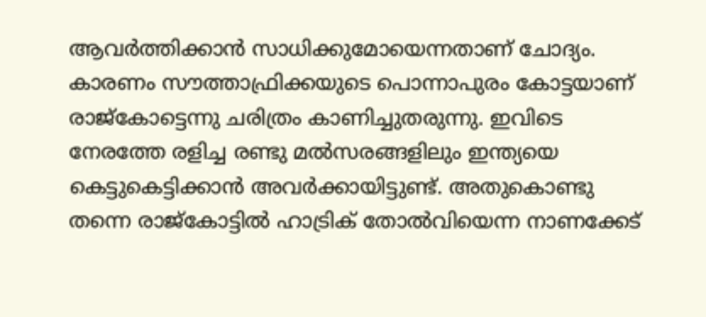ആവര്‍ത്തിക്കാന്‍ സാധിക്കുമോയെന്നതാണ് ചോദ്യം. കാരണം സൗത്താഫ്രിക്കയുടെ പൊന്നാപുരം കോട്ടയാണ് രാജ്‌കോട്ടെന്നു ചരിത്രം കാണിച്ചുതരുന്നു. ഇവിടെ നേരത്തേ രളിച്ച രണ്ടു മല്‍സരങ്ങളിലും ഇന്ത്യയെ കെട്ടുകെട്ടിക്കാന്‍ അവര്‍ക്കായിട്ടുണ്ട്. അതുകൊണ്ടു തന്നെ രാജ്‌കോട്ടില്‍ ഹാട്രിക് തോല്‍വിയെന്ന നാണക്കേട്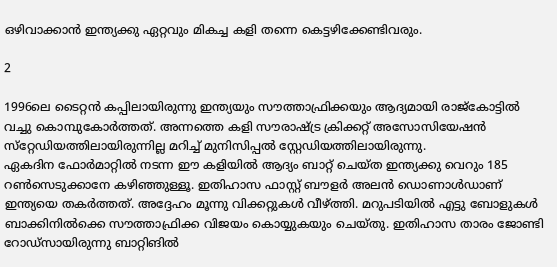ഒഴിവാക്കാന്‍ ഇന്ത്യക്കു ഏറ്റവും മികച്ച കളി തന്നെ കെട്ടഴിക്കേണ്ടിവരും.

2

1996ലെ ടൈറ്റന്‍ കപ്പിലായിരുന്നു ഇന്ത്യയും സൗത്താഫ്രിക്കയും ആദ്യമായി രാജ്‌കോട്ടില്‍ വച്ചു കൊമ്പുകോര്‍ത്തത്. അന്നത്തെ കളി സൗരാഷ്ട്ര ക്രിക്കറ്റ് അസോസിയേഷന്‍ സ്‌റ്റേഡിയത്തിലായിരുന്നില്ല മറിച്ച് മുനിസിപ്പല്‍ സ്റ്റേഡിയത്തിലായിരുന്നു.
ഏകദിന ഫോര്‍മാറ്റില്‍ നടന്ന ഈ കളിയില്‍ ആദ്യം ബാറ്റ് ചെയ്ത ഇന്ത്യക്കു വെറും 185 റണ്‍സെടുക്കാനേ കഴിഞ്ഞുള്ളൂ. ഇതിഹാസ ഫാസ്റ്റ് ബൗളര്‍ അലന്‍ ഡൊണാള്‍ഡാണ് ഇന്ത്യയെ തകര്‍ത്തത്. അദ്ദേഹം മൂന്നു വിക്കറ്റുകള്‍ വീഴ്ത്തി. മറുപടിയില്‍ എട്ടു ബോളുകള്‍ ബാക്കിനില്‍ക്കെ സൗത്താഫ്രിക്ക വിജയം കൊയ്യുകയും ചെയ്തു. ഇതിഹാസ താരം ജോണ്ടി റോഡ്‌സായിരുന്നു ബാറ്റിങില്‍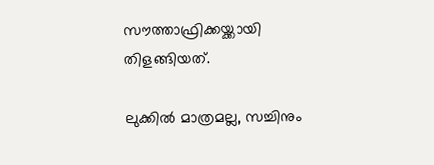സൗത്താഫ്രിക്കയ്ക്കായി തിളങ്ങിയത്.

ലുക്കില്‍ മാത്രമല്ല, സച്ചിനും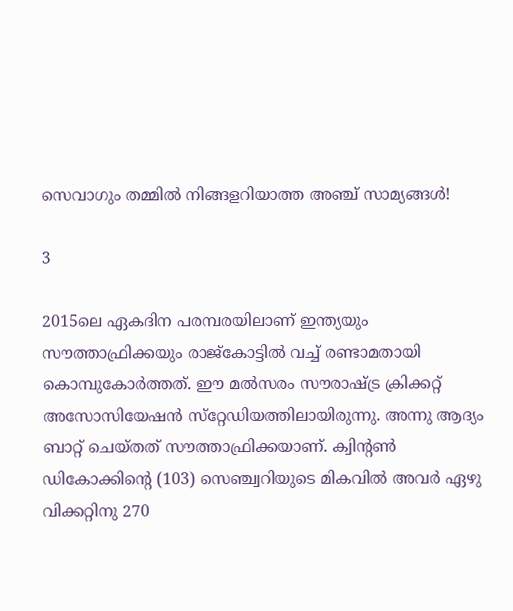സെവാഗും തമ്മില്‍ നിങ്ങളറിയാത്ത അഞ്ച് സാമ്യങ്ങള്‍!

3

2015ലെ ഏകദിന പരമ്പരയിലാണ് ഇന്ത്യയും സൗത്താഫ്രിക്കയും രാജ്‌കോട്ടില്‍ വച്ച് രണ്ടാമതായി കൊമ്പുകോര്‍ത്തത്. ഈ മല്‍സരം സൗരാഷ്ട്ര ക്രിക്കറ്റ് അസോസിയേഷന്‍ സ്‌റ്റേഡിയത്തിലായിരുന്നു. അന്നു ആദ്യം ബാറ്റ് ചെയ്തത് സൗത്താഫ്രിക്കയാണ്. ക്വിന്റണ്‍ ഡികോക്കിന്റെ (103) സെഞ്ച്വറിയുടെ മികവില്‍ അവര്‍ ഏഴു വിക്കറ്റിനു 270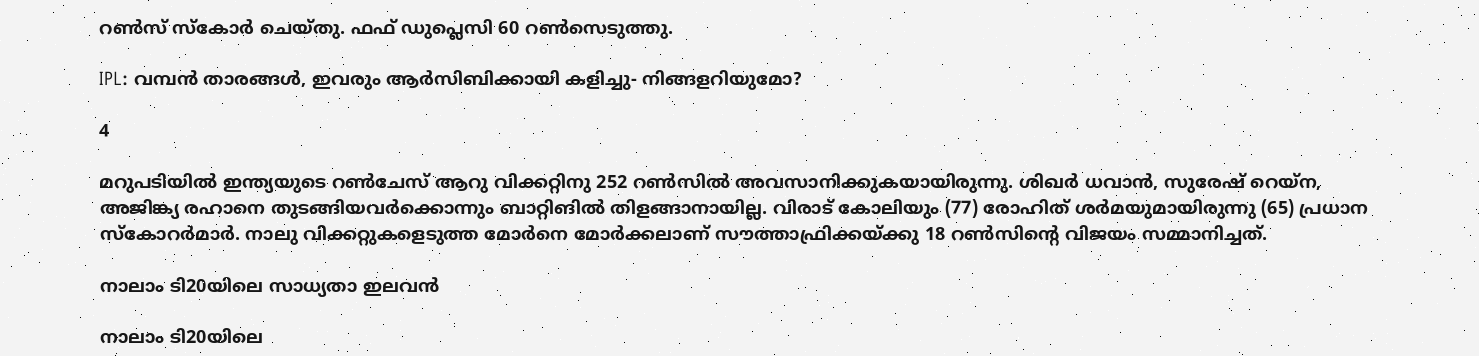റണ്‍സ് സ്‌കോര്‍ ചെയ്തു. ഫഫ് ഡുപ്ലെസി 60 റണ്‍സെടുത്തു.

IPL: വമ്പന്‍ താരങ്ങള്‍, ഇവരും ആര്‍സിബിക്കായി കളിച്ചു- നിങ്ങളറിയുമോ?

4

മറുപടിയില്‍ ഇന്ത്യയുടെ റണ്‍ചേസ് ആറു വിക്കറ്റിനു 252 റണ്‍സില്‍ അവസാനിക്കുകയായിരുന്നു. ശിഖര്‍ ധവാന്‍, സുരേഷ് റെയ്‌ന, അജിങ്ക്യ രഹാനെ തുടങ്ങിയവര്‍ക്കൊന്നും ബാറ്റിങില്‍ തിളങ്ങാനായില്ല. വിരാട് കോലിയും (77) രോഹിത് ശര്‍മയുമായിരുന്നു (65) പ്രധാന സ്‌കോറര്‍മാര്‍. നാലു വിക്കറ്റുകളെടുത്ത മോര്‍നെ മോര്‍ക്കലാണ് സൗത്താഫ്രിക്കയ്ക്കു 18 റണ്‍സിന്റെ വിജയം സമ്മാനിച്ചത്.

നാലാം ടി20യിലെ സാധ്യതാ ഇലവന്‍

നാലാം ടി20യിലെ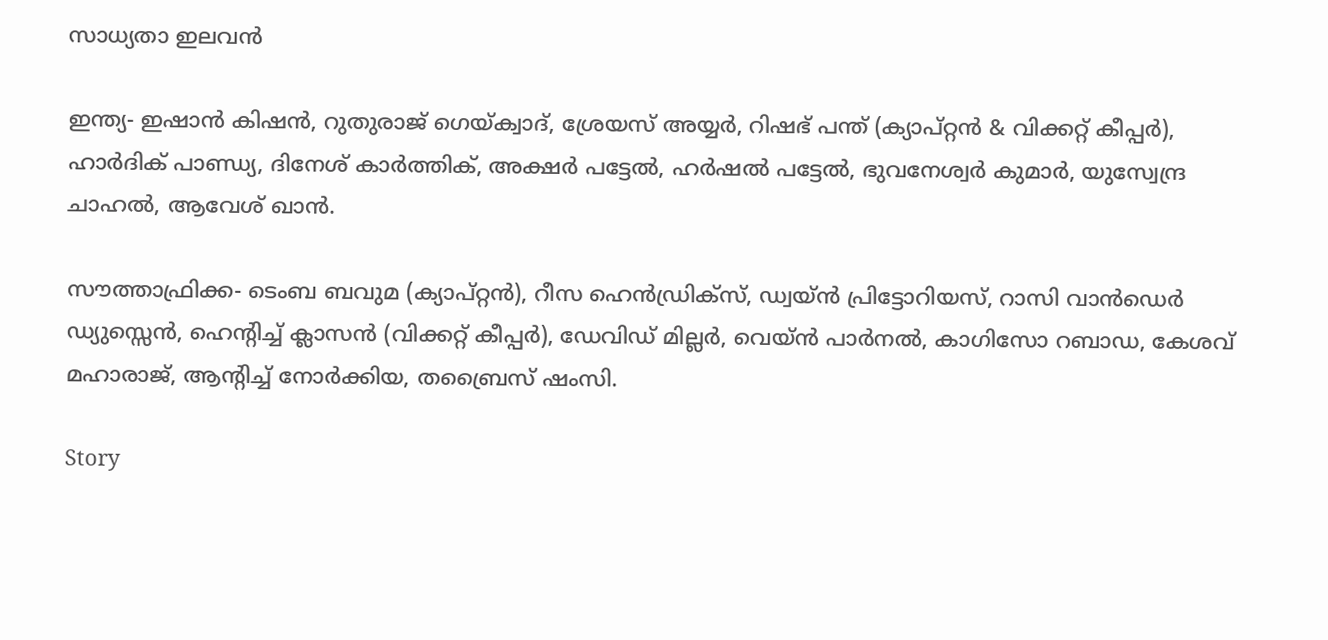സാധ്യതാ ഇലവന്‍

ഇന്ത്യ- ഇഷാന്‍ കിഷന്‍, റുതുരാജ് ഗെയ്ക്വാദ്, ശ്രേയസ് അയ്യര്‍, റിഷഭ് പന്ത് (ക്യാപ്റ്റന്‍ & വിക്കറ്റ് കീപ്പര്‍), ഹാര്‍ദിക് പാണ്ഡ്യ, ദിനേശ് കാര്‍ത്തിക്, അക്ഷര്‍ പട്ടേല്‍, ഹര്‍ഷല്‍ പട്ടേല്‍, ഭുവനേശ്വര്‍ കുമാര്‍, യുസ്വേന്ദ്ര ചാഹല്‍, ആവേശ് ഖാന്‍.

സൗത്താഫ്രിക്ക- ടെംബ ബവുമ (ക്യാപ്റ്റന്‍), റീസ ഹെന്‍ഡ്രിക്‌സ്, ഡ്വയ്ന്‍ പ്രിട്ടോറിയസ്, റാസി വാന്‍ഡെര്‍ ഡ്യുസ്സെന്‍, ഹെന്റിച്ച് ക്ലാസന്‍ (വിക്കറ്റ് കീപ്പര്‍), ഡേവിഡ് മില്ലര്‍, വെയ്ന്‍ പാര്‍നല്‍, കാഗിസോ റബാഡ, കേശവ് മഹാരാജ്, ആന്റിച്ച് നോര്‍ക്കിയ, തബ്രൈസ് ഷംസി.

Story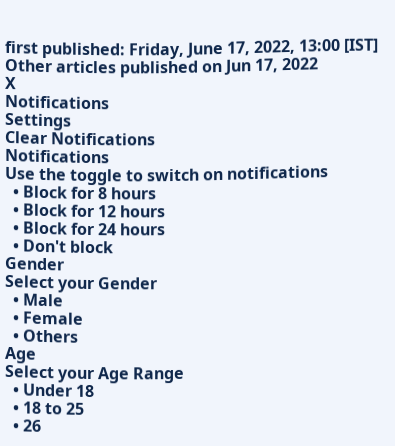first published: Friday, June 17, 2022, 13:00 [IST]
Other articles published on Jun 17, 2022
X
Notifications
Settings
Clear Notifications
Notifications
Use the toggle to switch on notifications
  • Block for 8 hours
  • Block for 12 hours
  • Block for 24 hours
  • Don't block
Gender
Select your Gender
  • Male
  • Female
  • Others
Age
Select your Age Range
  • Under 18
  • 18 to 25
  • 26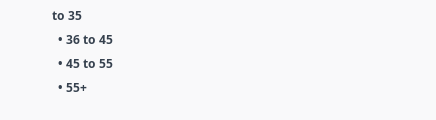to 35
  • 36 to 45
  • 45 to 55
  • 55+